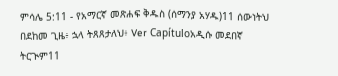ምሳሌ 5:11 - የአማርኛ መጽሐፍ ቅዱስ (ሰማንያ አሃዱ)11 ሰውነትህ በደከመ ጊዜ፥ ኋላ ትጸጸታለህ፥ Ver Capítuloአዲሱ መደበኛ ትርጒም11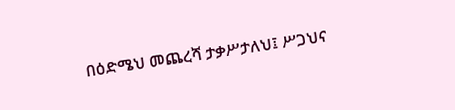በዕድሜህ መጨረሻ ታቃሥታለህ፤ ሥጋህና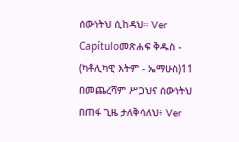ሰውነትህ ሲከዳህ። Ver Capítuloመጽሐፍ ቅዱስ - (ካቶሊካዊ እትም - ኤማሁስ)11 በመጨረሻም ሥጋህና ሰውነትህ በጠፋ ጊዜ ታለቅሳለህ፥ Ver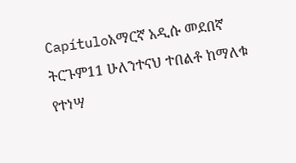Capítuloአማርኛ አዲሱ መደበኛ ትርጉም11 ሁለንተናህ ተበልቶ ከማለቁ የተነሣ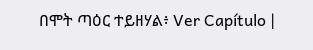በሞት ጣዕር ተይዘሃል፥ Ver Capítulo |